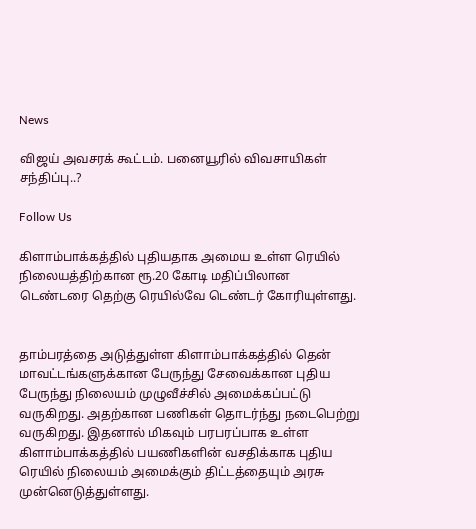News

விஜய் அவசரக் கூட்டம். பனையூரில் விவசாயிகள் சந்திப்பு..?

Follow Us

கிளாம்பாக்கத்தில் புதியதாக அமைய உள்ள ரெயில் நிலையத்திற்கான ரூ.20 கோடி மதிப்பிலான டெண்டரை தெற்கு ரெயில்வே டெண்டர் கோரியுள்ளது.


தாம்பரத்தை அடுத்துள்ள கிளாம்பாக்கத்தில் தென் மாவட்டங்களுக்கான பேருந்து சேவைக்கான புதிய பேருந்து நிலையம் முழுவீச்சில் அமைக்கப்பட்டு வருகிறது. அதற்கான பணிகள் தொடர்ந்து நடைபெற்று வருகிறது. இதனால் மிகவும் பரபரப்பாக உள்ள கிளாம்பாக்கத்தில் பயணிகளின் வசதிக்காக புதிய ரெயில் நிலையம் அமைக்கும் திட்டத்தையும் அரசு முன்னெடுத்துள்ளது.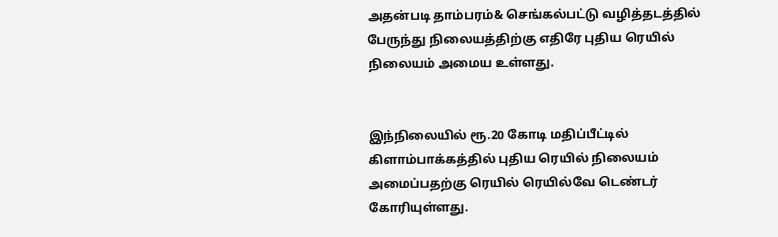அதன்படி தாம்பரம்& செங்கல்பட்டு வழித்தடத்தில் பேருந்து நிலையத்திற்கு எதிரே புதிய ரெயில் நிலையம் அமைய உள்ளது.


இந்நிலையில் ரூ.20 கோடி மதிப்பீட்டில் கிளாம்பாக்கத்தில் புதிய ரெயில் நிலையம் அமைப்பதற்கு ரெயில் ரெயில்வே டெண்டர் கோரியுள்ளது.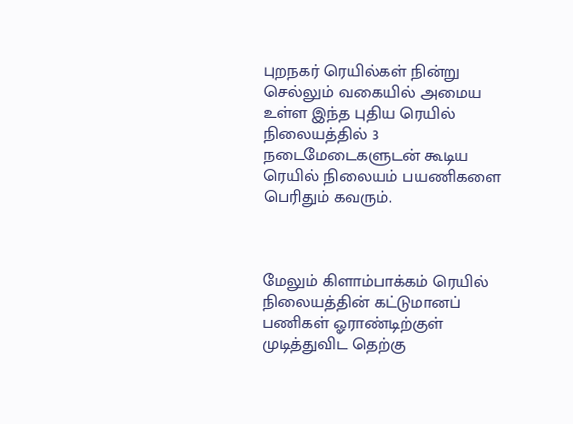புறநகர் ரெயில்கள் நின்று செல்லும் வகையில் அமைய உள்ள இந்த புதிய ரெயில் நிலையத்தில் 3 நடைமேடைகளுடன் கூடிய ரெயில் நிலையம் பயணிகளை பெரிதும் கவரும்.



மேலும் கிளாம்பாக்கம் ரெயில் நிலையத்தின் கட்டுமானப் பணிகள் ஓராண்டிற்குள் முடித்துவிட தெற்கு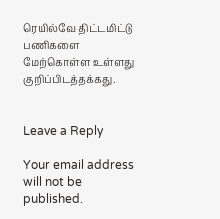ரெயில்வே திட்டமிட்டு பணிகளை மேற்கொள்ள உள்ளது குறிப்பிடத்தக்கது.


Leave a Reply

Your email address will not be published.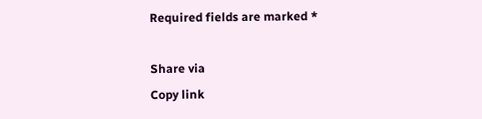Required fields are marked *

Share via
Copy link